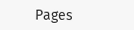Pages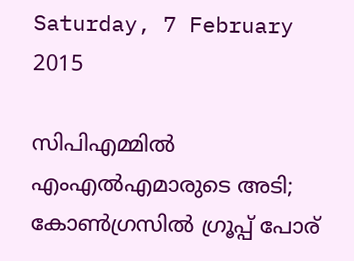Saturday, 7 February 2015

സിപിഎമ്മില്‍ എംഎല്‍എമാരുടെ അടി; കോണ്‍ഗ്രസില്‍ ഗ്രൂപ്പ്‌ പോര്‌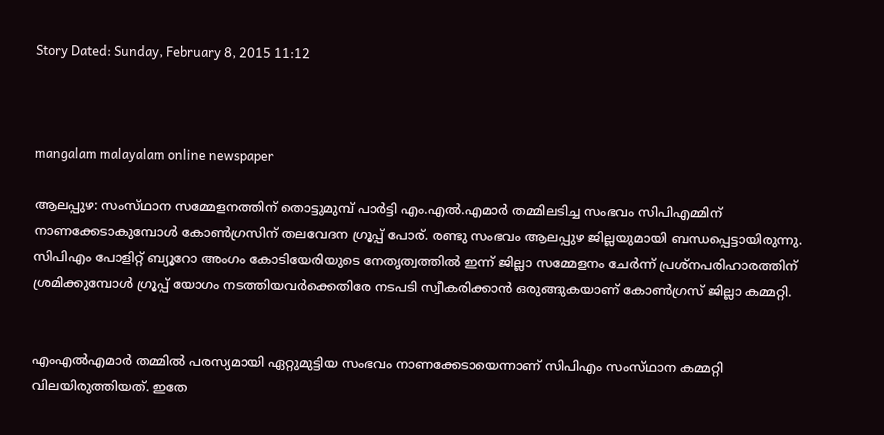Story Dated: Sunday, February 8, 2015 11:12



mangalam malayalam online newspaper

ആലപ്പുഴ: സംസ്‌ഥാന സമ്മേളനത്തിന്‌ തൊട്ടുമുമ്പ്‌ പാര്‍ട്ടി എം.എല്‍.എമാര്‍ തമ്മിലടിച്ച സംഭവം സിപിഎമ്മിന്‌ നാണക്കേടാകുമ്പോള്‍ കോണ്‍ഗ്രസിന്‌ തലവേദന ഗ്രൂപ്പ്‌ പോര്‌. രണ്ടു സംഭവം ആലപ്പുഴ ജില്ലയുമായി ബന്ധപ്പെട്ടായിരുന്നു. സിപിഎം പോളിറ്റ്‌ ബ്യൂറോ അംഗം കോടിയേരിയുടെ നേതൃത്വത്തില്‍ ഇന്ന്‌ ജില്ലാ സമ്മേളനം ചേര്‍ന്ന്‌ പ്രശ്‌നപരിഹാരത്തിന്‌ ശ്രമിക്കുമ്പോള്‍ ഗ്രൂപ്പ്‌ യോഗം നടത്തിയവര്‍ക്കെതിരേ നടപടി സ്വീകരിക്കാന്‍ ഒരുങ്ങുകയാണ്‌ കോണ്‍ഗ്രസ്‌ ജില്ലാ കമ്മറ്റി.


എംഎല്‍എമാര്‍ തമ്മില്‍ പരസ്യമായി ഏറ്റുമുട്ടിയ സംഭവം നാണക്കേടായെന്നാണ്‌ സിപിഎം സംസ്‌ഥാന കമ്മറ്റി വിലയിരുത്തിയത്‌. ഇതേ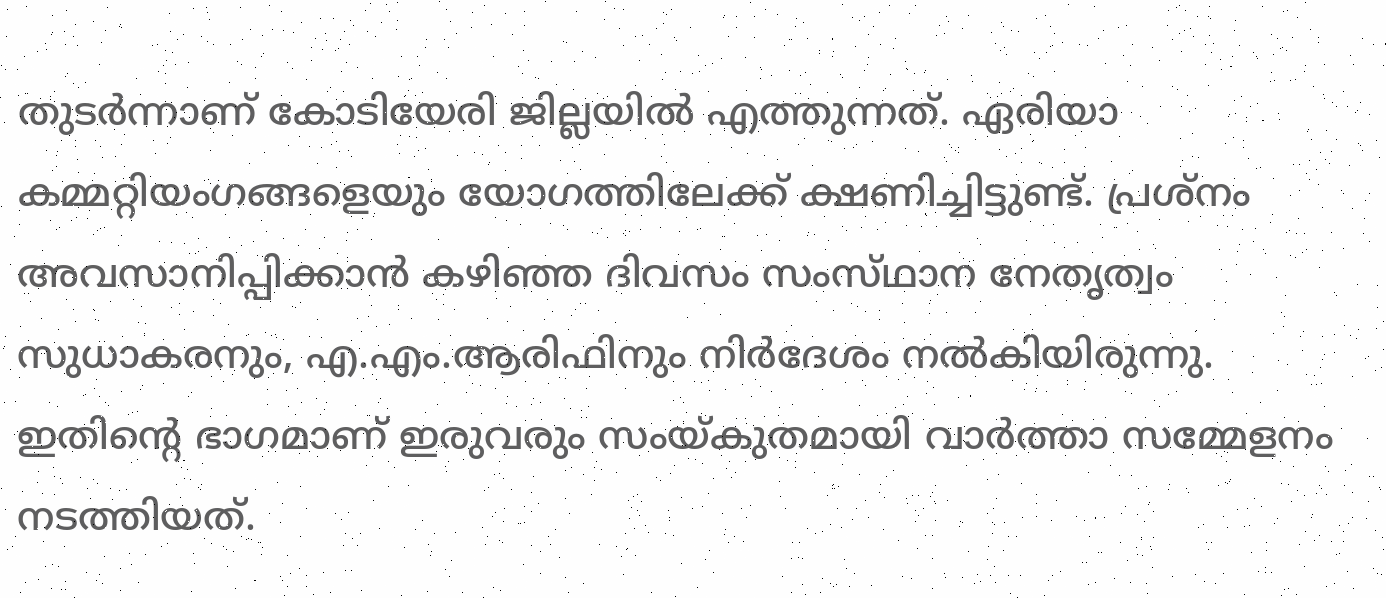തുടര്‍ന്നാണ്‌ കോടിയേരി ജില്ലയില്‍ എത്തുന്നത്‌. ഏരിയാ കമ്മറ്റിയംഗങ്ങളെയും യോഗത്തിലേക്ക്‌ ക്ഷണിച്ചിട്ടുണ്ട്‌. പ്രശ്‌നം അവസാനിപ്പിക്കാന്‍ കഴിഞ്ഞ ദിവസം സംസ്‌ഥാന നേതൃത്വം സുധാകരനും, എ.എം.ആരിഫിനും നിര്‍ദേശം നല്‍കിയിരുന്നു. ഇതിന്റെ ഭാഗമാണ്‌ ഇരുവരും സംയ്‌കുതമായി വാര്‍ത്താ സമ്മേളനം നടത്തിയത്‌.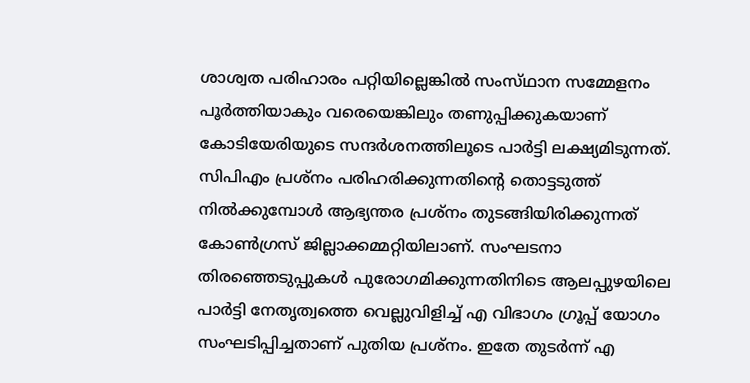ശാശ്വത പരിഹാരം പറ്റിയില്ലെങ്കില്‍ സംസ്‌ഥാന സമ്മേളനം പൂര്‍ത്തിയാകും വരെയെങ്കിലും തണുപ്പിക്കുകയാണ്‌ കോടിയേരിയുടെ സന്ദര്‍ശനത്തിലൂടെ പാര്‍ട്ടി ലക്ഷ്യമിടുന്നത്‌. സിപിഎം പ്രശ്‌നം പരിഹരിക്കുന്നതിന്റെ തൊട്ടടുത്ത്‌ നില്‍ക്കുമ്പോള്‍ ആഭ്യന്തര പ്രശ്‌നം തുടങ്ങിയിരിക്കുന്നത്‌ കോണ്‍ഗ്രസ്‌ ജില്ലാക്കമ്മറ്റിയിലാണ്‌. സംഘടനാ തിരഞ്ഞെടുപ്പുകള്‍ പുരോഗമിക്കുന്നതിനിടെ ആലപ്പുഴയിലെ പാര്‍ട്ടി നേതൃത്വത്തെ വെല്ലുവിളിച്ച്‌ എ വിഭാഗം ഗ്രൂപ്പ്‌ യോഗം സംഘടിപ്പിച്ചതാണ്‌ പുതിയ പ്രശ്‌നം. ഇതേ തുടര്‍ന്ന്‌ എ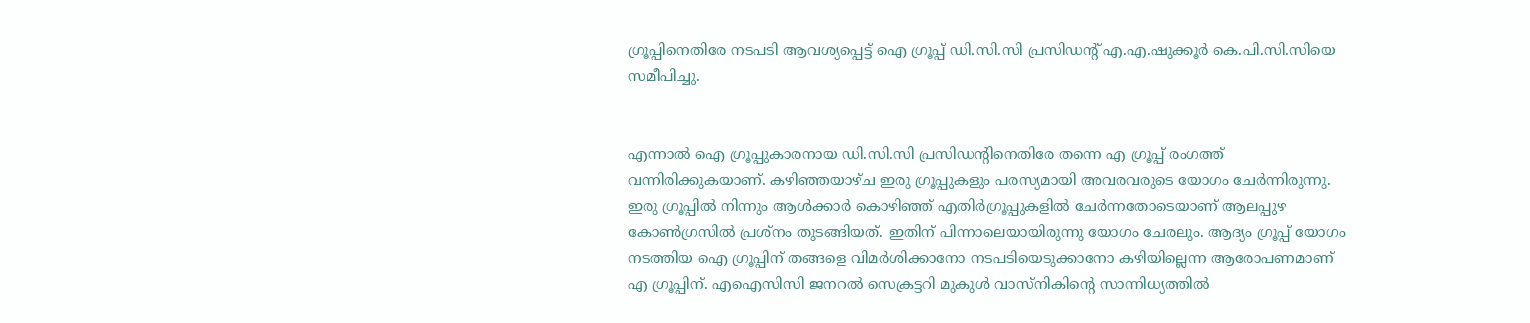ഗ്രൂപ്പിനെതിരേ നടപടി ആവശ്യപ്പെട്ട്‌ ഐ ഗ്രൂപ്പ്‌ ഡി.സി.സി പ്രസിഡന്‍റ്‌ എ.എ.ഷുക്കൂര്‍ കെ.പി.സി.സിയെ സമീപിച്ചു.


എന്നാല്‍ ഐ ഗ്രൂപ്പുകാരനായ ഡി.സി.സി പ്രസിഡന്റിനെതിരേ തന്നെ എ ഗ്രൂപ്പ്‌ രംഗത്ത്‌ വന്നിരിക്കുകയാണ്‌. കഴിഞ്ഞയാഴ്‌ച ഇരു ഗ്രൂപ്പുകളും പരസ്യമായി അവരവരുടെ യോഗം ചേര്‍ന്നിരുന്നു. ഇരു ഗ്രൂപ്പില്‍ നിന്നും ആള്‍ക്കാര്‍ കൊഴിഞ്ഞ്‌ എതിര്‍ഗ്രൂപ്പുകളില്‍ ചേര്‍ന്നതോടെയാണ്‌ ആലപ്പുഴ കോണ്‍ഗ്രസില്‍ പ്രശ്‌നം തുടങ്ങിയത്‌. ഇതിന്‌ പിന്നാലെയായിരുന്നു യോഗം ചേരലും. ആദ്യം ഗ്രൂപ്പ്‌ യോഗം നടത്തിയ ഐ ഗ്രൂപ്പിന്‌ തങ്ങളെ വിമര്‍ശിക്കാനോ നടപടിയെടുക്കാനോ കഴിയില്ലെന്ന ആരോപണമാണ്‌ എ ഗ്രൂപ്പിന്‌. എഐസിസി ജനറല്‍ സെക്രട്ടറി മുകുള്‍ വാസ്‌നികിന്‍റെ സാന്നിധ്യത്തില്‍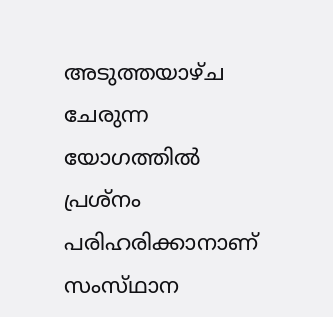അടുത്തയാഴ്‌ച ചേരുന്ന യോഗത്തില്‍ പ്രശ്‌നം പരിഹരിക്കാനാണ്‌ സംസ്‌ഥാന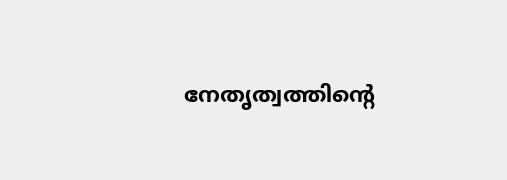നേതൃത്വത്തിന്റെ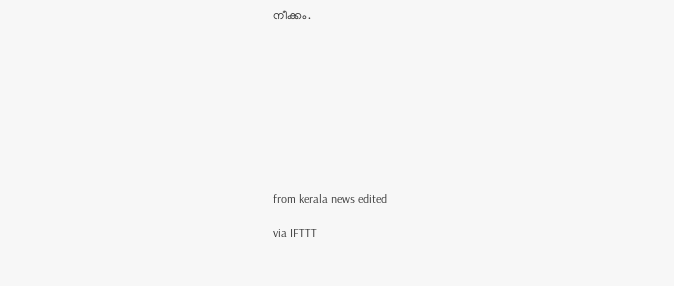നീക്കം.










from kerala news edited

via IFTTT